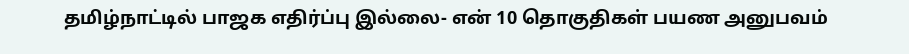தமிழ்நாட்டில் பாஜக எதிர்ப்பு இல்லை- என் 10 தொகுதிகள் பயண அனுபவம்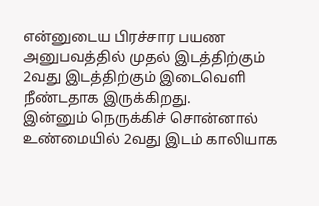என்னுடைய பிரச்சார பயண அனுபவத்தில் முதல் இடத்திற்கும் 2வது இடத்திற்கும் இடைவெளி நீண்டதாக இருக்கிறது.
இன்னும் நெருக்கிச் சொன்னால் உண்மையில் 2வது இடம் காலியாக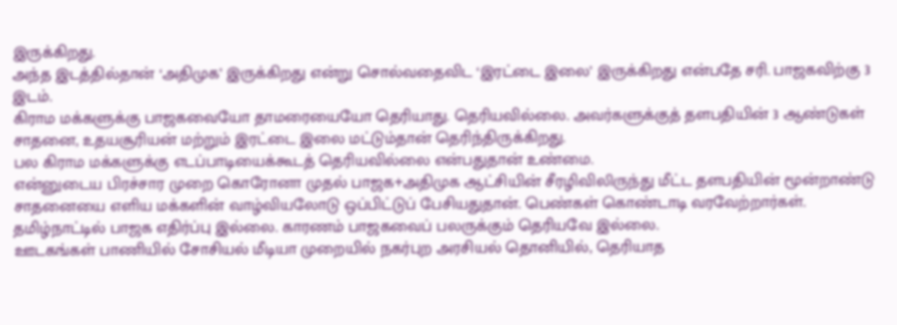இருக்கிறது.
அந்த இடத்தில்தான் ‘அதிமுக’ இருக்கிறது என்று சொல்வதைவிட ‘இரட்டை இலை’ இருக்கிறது என்பதே சரி. பாஜகவிற்கு 3 இடம்.
கிராம மக்களுக்கு பாஜகவையோ தாமரையையோ தெரியாது. தெரியவில்லை. அவர்களுக்குத் தளபதியின் 3 ஆண்டுகள் சாதனை, உதயசூரியன் மற்றும் இரட்டை இலை மட்டும்தான் தெரிந்திருக்கிறது.
பல கிராம மக்களுக்கு எடப்பாடியைக்கூடத் தெரியவில்லை என்பதுதான் உண்மை.
என்னுடைய பிரச்சார முறை கொரோனா முதல் பாஜக+அதிமுக ஆட்சியின் சீரழிவிலிருந்து மீட்ட தளபதியின் மூன்றாண்டு சாதனையை எளிய மக்களின் வாழ்வியலோடு ஒப்பிட்டுப் பேசியதுதான். பெண்கள் கொண்டாடி வரவேற்றார்கள்.
தமிழ்நாட்டில் பாஜக எதிர்ப்பு இல்லை. காரணம் பாஜகவைப் பலருக்கும் தெரியவே இல்லை.
ஊடகங்கள் பாணியில் சோசியல் மீடியா முறையில் நகர்புற அரசியல் தொனியில், தெரியாத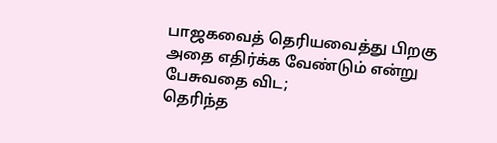பாஜகவைத் தெரியவைத்து பிறகு அதை எதிர்க்க வேண்டும் என்று பேசுவதை விட;
தெரிந்த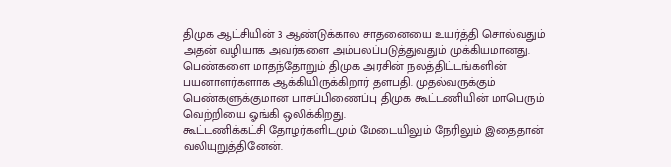திமுக ஆட்சியின் 3 ஆண்டுக்கால சாதனையை உயர்த்தி சொல்வதும் அதன் வழியாக அவர்களை அம்பலப்படுத்துவதும் முக்கியமானது.
பெண்களை மாதந்தோறும் திமுக அரசின் நலத்திட்டங்களின் பயனாளர்களாக ஆக்கியிருக்கிறார் தளபதி. முதல்வருக்கும் பெண்களுக்குமான பாசப்பிணைப்பு திமுக கூட்டணியின் மாபெரும் வெற்றியை ஓங்கி ஒலிக்கிறது.
கூட்டணிக்கட்சி தோழர்களிடமும் மேடையிலும் நேரிலும் இதைதான் வலியுறுத்தினேன்.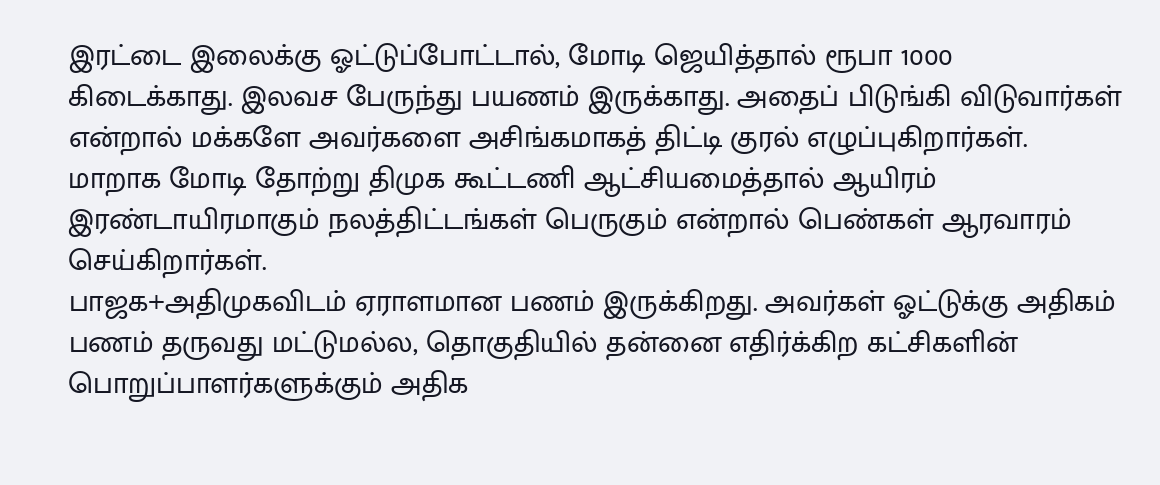இரட்டை இலைக்கு ஓட்டுப்போட்டால், மோடி ஜெயித்தால் ரூபா 1000 கிடைக்காது. இலவச பேருந்து பயணம் இருக்காது. அதைப் பிடுங்கி விடுவார்கள் என்றால் மக்களே அவர்களை அசிங்கமாகத் திட்டி குரல் எழுப்புகிறார்கள்.
மாறாக மோடி தோற்று திமுக கூட்டணி ஆட்சியமைத்தால் ஆயிரம் இரண்டாயிரமாகும் நலத்திட்டங்கள் பெருகும் என்றால் பெண்கள் ஆரவாரம் செய்கிறார்கள்.
பாஜக+அதிமுகவிடம் ஏராளமான பணம் இருக்கிறது. அவர்கள் ஓட்டுக்கு அதிகம் பணம் தருவது மட்டுமல்ல, தொகுதியில் தன்னை எதிர்க்கிற கட்சிகளின் பொறுப்பாளர்களுக்கும் அதிக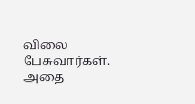விலை பேசுவார்கள்.
அதை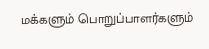மக்களும் பொறுப்பாளர்களும்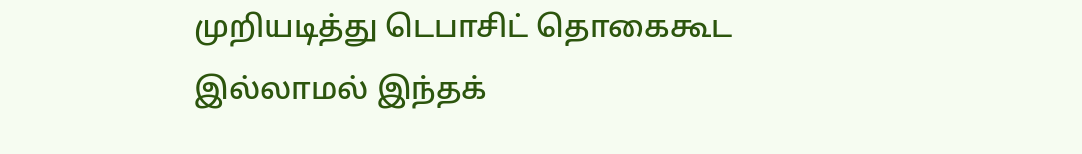முறியடித்து டெபாசிட் தொகைகூட இல்லாமல் இந்தக்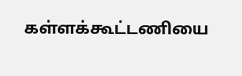கள்ளக்கூட்டணியை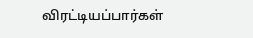விரட்டியப்பார்கள்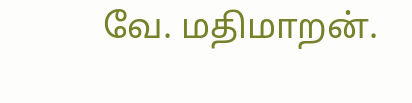வே. மதிமாறன்.